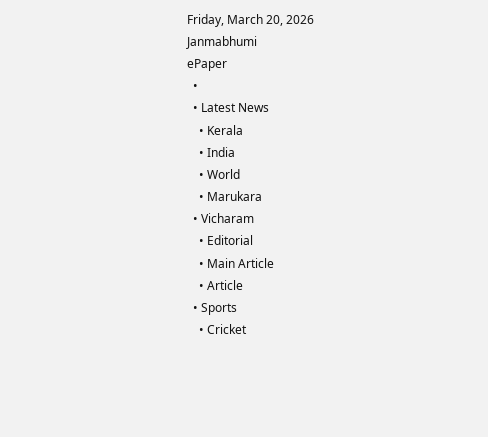Friday, March 20, 2026
Janmabhumi
ePaper
  •
  • Latest News
    • Kerala
    • India
    • World
    • Marukara
  • Vicharam
    • Editorial
    • Main Article
    • Article
  • Sports
    • Cricket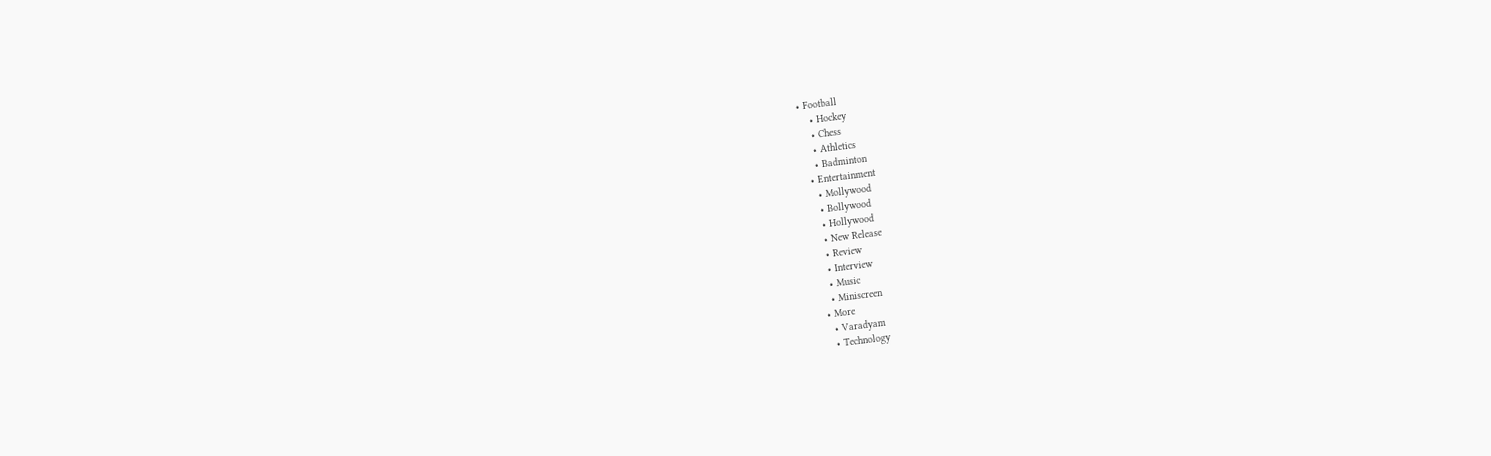• Football
    • Hockey
    • Chess
    • Athletics
    • Badminton
  • Entertainment
    • Mollywood
    • Bollywood
    • Hollywood
    • New Release
    • Review
    • Interview
    • Music
    • Miniscreen
  • More
    • Varadyam
    • Technology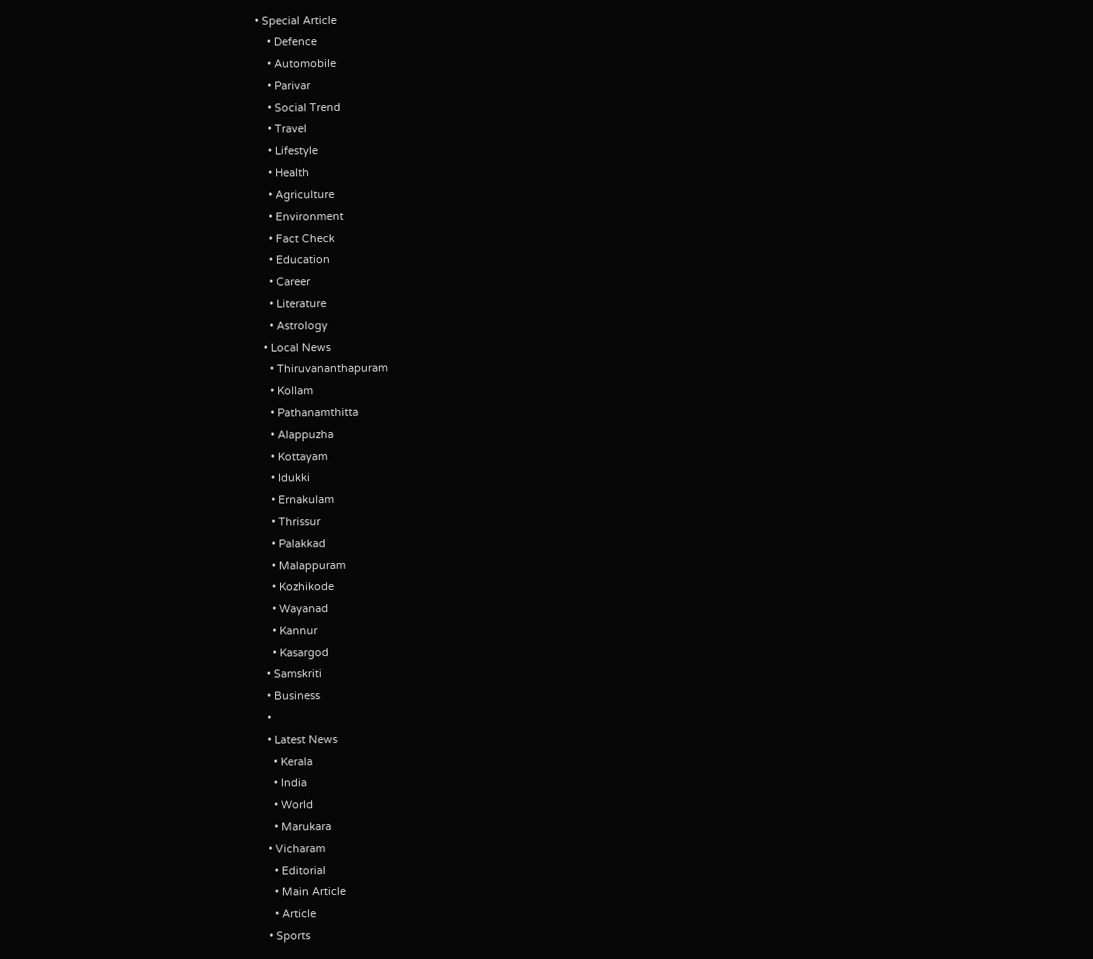• Special Article
    • Defence
    • Automobile
    • Parivar
    • Social Trend
    • Travel
    • Lifestyle
    • Health
    • Agriculture
    • Environment
    • Fact Check
    • Education
    • Career
    • Literature
    • Astrology
  • Local News
    • Thiruvananthapuram
    • Kollam
    • Pathanamthitta
    • Alappuzha
    • Kottayam
    • Idukki
    • Ernakulam
    • Thrissur
    • Palakkad
    • Malappuram
    • Kozhikode
    • Wayanad
    • Kannur
    • Kasargod
  • Samskriti
  • Business
  •
  • Latest News
    • Kerala
    • India
    • World
    • Marukara
  • Vicharam
    • Editorial
    • Main Article
    • Article
  • Sports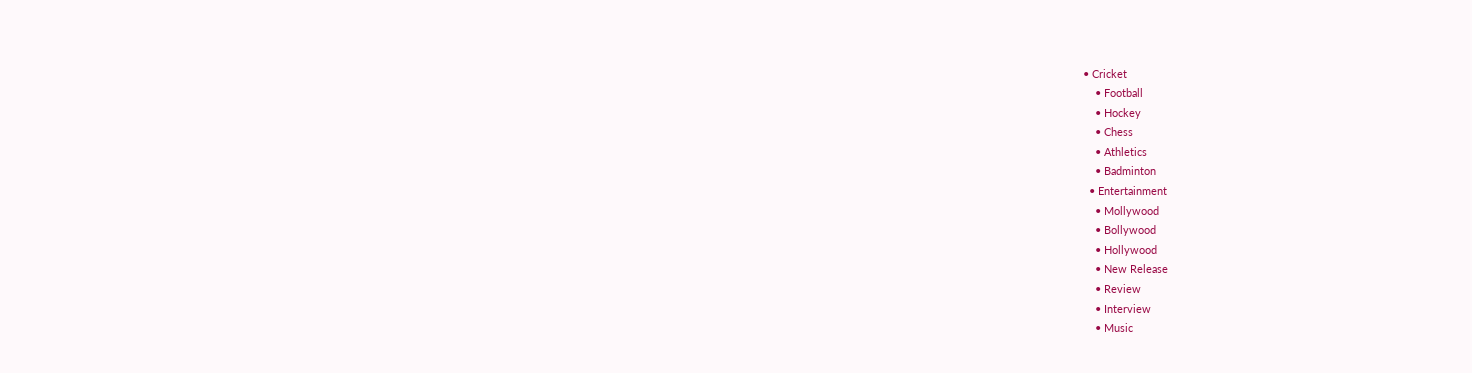• Cricket
    • Football
    • Hockey
    • Chess
    • Athletics
    • Badminton
  • Entertainment
    • Mollywood
    • Bollywood
    • Hollywood
    • New Release
    • Review
    • Interview
    • Music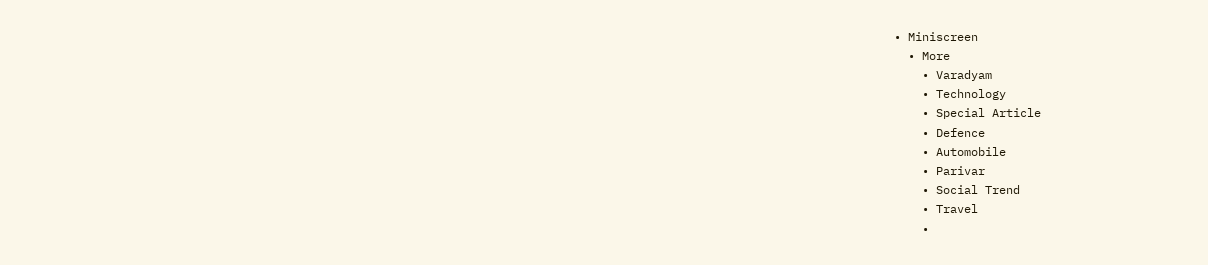• Miniscreen
  • More
    • Varadyam
    • Technology
    • Special Article
    • Defence
    • Automobile
    • Parivar
    • Social Trend
    • Travel
    •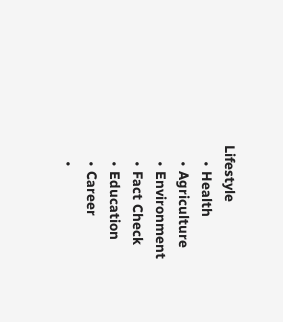Lifestyle
    • Health
    • Agriculture
    • Environment
    • Fact Check
    • Education
    • Career
    •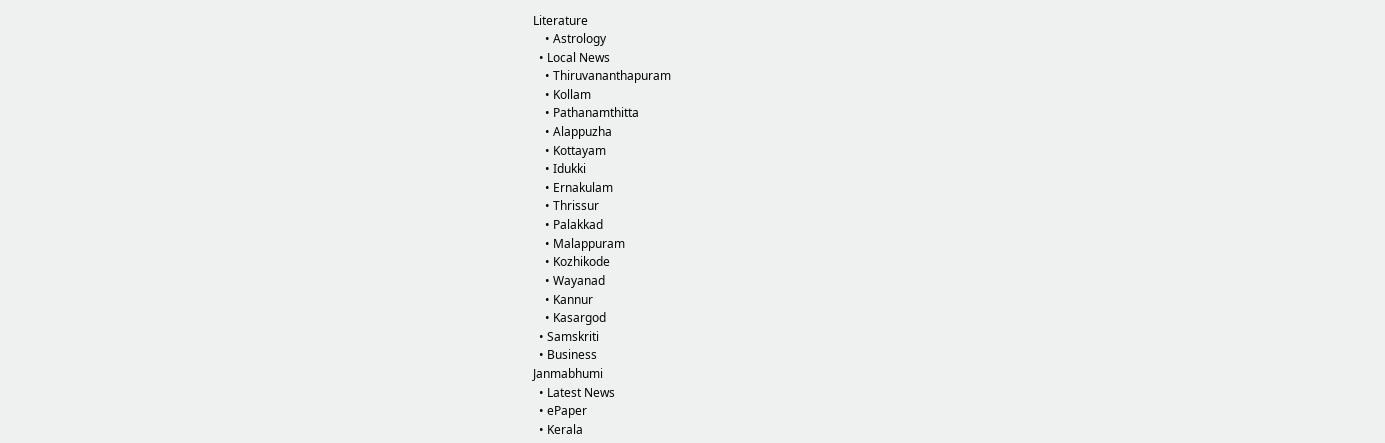Literature
    • Astrology
  • Local News
    • Thiruvananthapuram
    • Kollam
    • Pathanamthitta
    • Alappuzha
    • Kottayam
    • Idukki
    • Ernakulam
    • Thrissur
    • Palakkad
    • Malappuram
    • Kozhikode
    • Wayanad
    • Kannur
    • Kasargod
  • Samskriti
  • Business
Janmabhumi
  • Latest News
  • ePaper
  • Kerala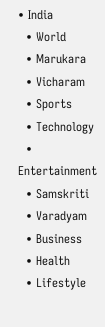• India
  • World
  • Marukara
  • Vicharam
  • Sports
  • Technology
  • Entertainment
  • Samskriti
  • Varadyam
  • Business
  • Health
  • Lifestyle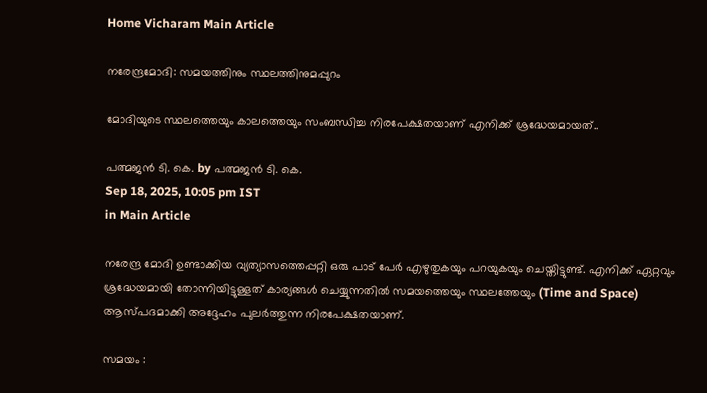Home Vicharam Main Article

നരേന്ദ്രമോദി: സമയത്തിനും സ്ഥലത്തിനുമപ്പുറം

മോദിയുടെ സ്ഥലത്തെയും കാലത്തെയും സംബന്ധിച്ച നിരപേക്ഷതയാണ് എനിക്ക് ശ്രദ്ധേയമായത്..

പത്മജന്‍ ടി. കെ. by പത്മജന്‍ ടി. കെ.
Sep 18, 2025, 10:05 pm IST
in Main Article

നരേന്ദ്ര മോദി ഉണ്ടാക്കിയ വ്യത്യാസത്തെപ്പറ്റി ഒരു പാട് പേർ എഴുതുകയും പറയുകയും ചെയ്തിട്ടുണ്ട്. എനിക്ക് ഏറ്റവും ശ്രദ്ധേയമായി തോന്നിയിട്ടുള്ളത് കാര്യങ്ങൾ ചെയ്യുന്നതിൽ സമയത്തെയും സ്ഥലത്തേയും (Time and Space) ആസ്പദമാക്കി അദ്ദേഹം പുലർത്തുന്ന നിരപേക്ഷതയാണ്.

സമയം :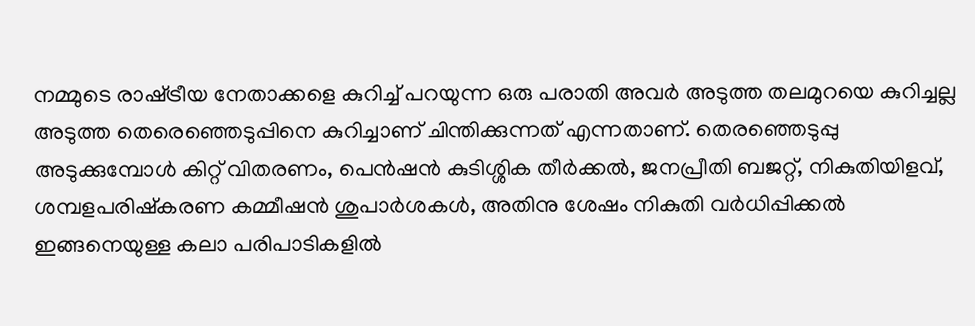നമ്മുടെ രാഷ്‌ട്രീയ നേതാക്കളെ കുറിച്ച് പറയുന്ന ഒരു പരാതി അവർ അടുത്ത തലമുറയെ കുറിച്ചല്ല അടുത്ത തെരെഞ്ഞെടുപ്പിനെ കുറിച്ചാണ് ചിന്തിക്കുന്നത് എന്നതാണ്. തെരഞ്ഞെടുപ്പു അടുക്കുമ്പോൾ കിറ്റ് വിതരണം, പെൻഷൻ കുടിശ്ശിക തീർക്കൽ, ജനപ്രീതി ബജറ്റ്, നികുതിയിളവ്‌, ശമ്പളപരിഷ്കരണ കമ്മീഷൻ ശുപാർശകൾ, അതിനു ശേഷം നികുതി വർധിപ്പിക്കൽ ഇങ്ങനെയുള്ള കലാ പരിപാടികളിൽ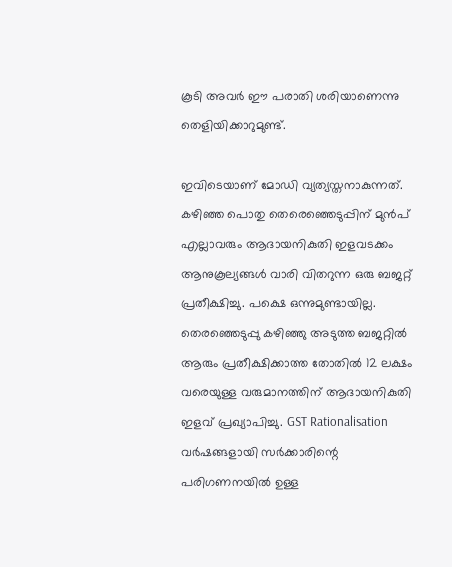കൂടി അവർ ഈ പരാതി ശരിയാണെന്നു തെളിയിക്കാറുമുണ്ട്.

ഇവിടെയാണ് മോഡി വ്യത്യസ്തനാകുന്നത്. കഴിഞ്ഞ പൊതു തെരെഞ്ഞെടുപ്പിന് മുൻപ് എല്ലാവരും ആദായനികുതി ഇളവടക്കം ആനുകൂല്യങ്ങൾ വാരി വിതറുന്ന ഒരു ബജറ്റ് പ്രതീക്ഷിച്ചു. പക്ഷെ ഒന്നുമുണ്ടായില്ല. തെരഞ്ഞെടുപ്പു കഴിഞ്ഞു അടുത്ത ബജറ്റിൽ ആരും പ്രതീക്ഷിക്കാത്ത തോതിൽ 12 ലക്ഷം വരെയുള്ള വരുമാനത്തിന് ആദായനികുതി ഇളവ് പ്രഖ്യാപിച്ചു. GST Rationalisation വർഷങ്ങളായി സർക്കാരിന്റെ പരിഗണനയിൽ ഉള്ള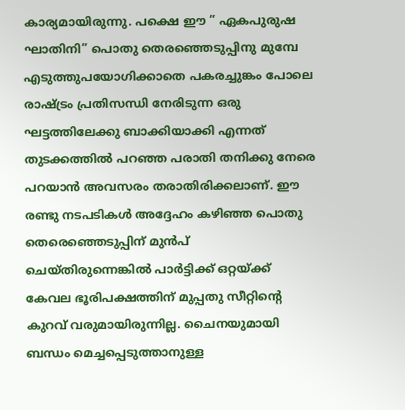കാര്യമായിരുന്നു. പക്ഷെ ഈ ” ഏകപുരുഷ ഘാതിനി” പൊതു തെരഞ്ഞെടുപ്പിനു മുമ്പേ എടുത്തുപയോഗിക്കാതെ പകരച്ചുങ്കം പോലെ രാഷ്‌ട്രം പ്രതിസന്ധി നേരിടുന്ന ഒരു ഘട്ടത്തിലേക്കു ബാക്കിയാക്കി എന്നത് തുടക്കത്തിൽ പറഞ്ഞ പരാതി തനിക്കു നേരെ പറയാൻ അവസരം തരാതിരിക്കലാണ്. ഈ രണ്ടു നടപടികൾ അദ്ദേഹം കഴിഞ്ഞ പൊതു തെരെഞ്ഞെടുപ്പിന് മുൻപ് ചെയ്തിരുന്നെങ്കിൽ പാർട്ടിക്ക് ഒറ്റയ്‌ക്ക് കേവല ഭൂരിപക്ഷത്തിന് മുപ്പതു സീറ്റിന്റെ കുറവ് വരുമായിരുന്നില്ല. ചൈനയുമായി ബന്ധം മെച്ചപ്പെടുത്താനുള്ള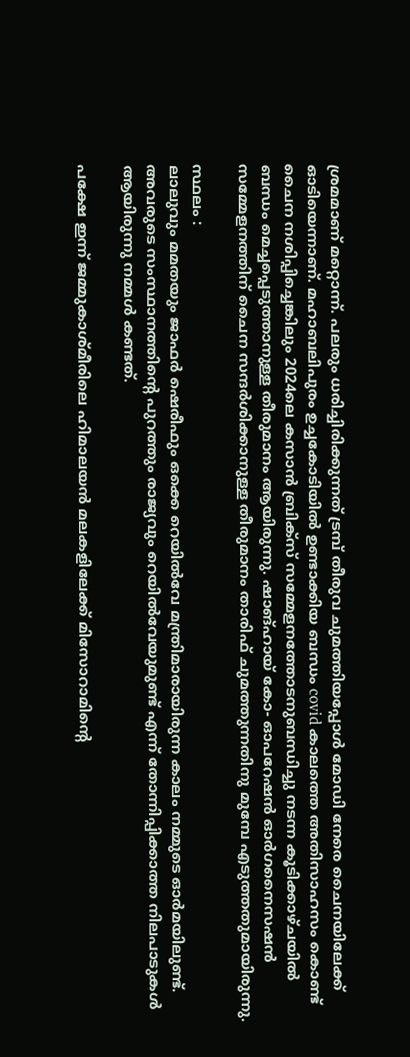ശ്രമമാണ് മറ്റൊന്ന്. പലരും ധരിച്ചിരിക്കുന്നത് ട്രമ്പ് തീരുവ ചുമത്തിയപ്പോൾ മോഡി നേരെ ചൈനയിലേക്ക് ഓടിയെന്നാണ്. മഹാബലിപുരം ഉച്ചകോടിയിൽ ഉണ്ടാക്കിയ ബന്ധം covid കാലത്തെ അതിസാഹസം കൊണ്ട് ചൈന നശിപ്പിച്ചെങ്കിലും 2024ലെ കസാൻ ബ്രിക്സ് സമ്മേളനത്തോടനുബന്ധിച്ചു നടന്ന കൂടിക്കാഴ്ചയിൽ ബന്ധം മെച്ചപ്പെടുത്താനുള്ള തീരുമാനം ആയിരുന്നു. ഷാങ്ഹായ് കോ- ഓപറേഷൻ ഓർഗനൈസഷൻ സമ്മേളനത്തിന് ചൈന സന്ദർശിക്കാനുള്ള തീരുമാനം താരിഫ് ചുമത്തുന്നതിനു മുമ്പേ എടുത്തതുമായിരുന്നു.

സ്ഥലം :
ലാലുവും മമതയും ജാഫർ ഷെരീഫും ഒക്കെ റെയിൽവേ മന്ത്രിമാരായിരുന്ന കാലം നമ്മുടെ ഓർമയിലുണ്ട്. അവരുടെ സംസ്ഥാനത്തിന്റെ പുറത്തും രാജ്യവും റെയിൽവേയുമുണ്ട് എന്ന് തോന്നിപ്പിക്കാത്ത നിലപാടുകൾ ആയിരുന്നു നമ്മൾ കണ്ടത്.

പക്ഷേ ഇന്ന് ജമ്മുകാശ്മീരിലെ ഹിമാലയൻ മലകളിലേക്ക് മിസോറാമിന്റെ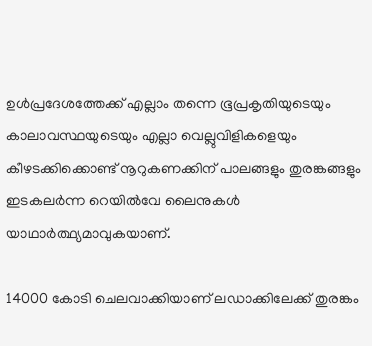ഉൾപ്രദേശത്തേക്ക് എല്ലാം തന്നെ ഭൂപ്രകൃതിയുടെയും കാലാവസ്ഥയുടെയും എല്ലാ വെല്ലുവിളികളെയും കീഴടക്കിക്കൊണ്ട് നൂറുകണക്കിന് പാലങ്ങളും തുരങ്കങ്ങളും ഇടകലർന്ന റെയിൽവേ ലൈനുകൾ യാഥാർത്ഥ്യമാവുകയാണ്.

14000 കോടി ചെലവാക്കിയാണ് ലഡാക്കിലേക്ക് തുരങ്കം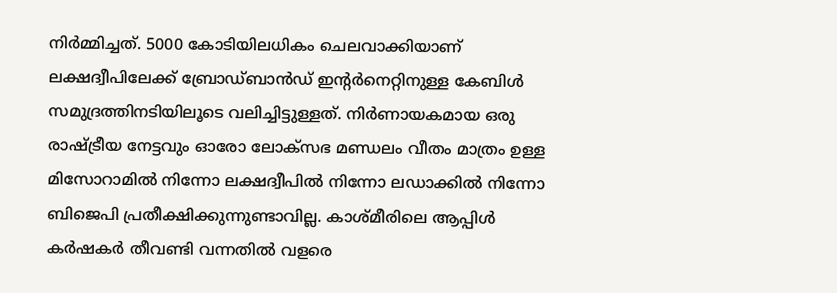നിർമ്മിച്ചത്. 5000 കോടിയിലധികം ചെലവാക്കിയാണ് ലക്ഷദ്വീപിലേക്ക് ബ്രോഡ്ബാൻഡ് ഇന്റർനെറ്റിനുള്ള കേബിൾ സമുദ്രത്തിനടിയിലൂടെ വലിച്ചിട്ടുള്ളത്. നിർണായകമായ ഒരു രാഷ്‌ട്രീയ നേട്ടവും ഓരോ ലോക്സഭ മണ്ഡലം വീതം മാത്രം ഉള്ള മിസോറാമിൽ നിന്നോ ലക്ഷദ്വീപിൽ നിന്നോ ലഡാക്കിൽ നിന്നോ ബിജെപി പ്രതീക്ഷിക്കുന്നുണ്ടാവില്ല. കാശ്മീരിലെ ആപ്പിൾ കർഷകർ തീവണ്ടി വന്നതിൽ വളരെ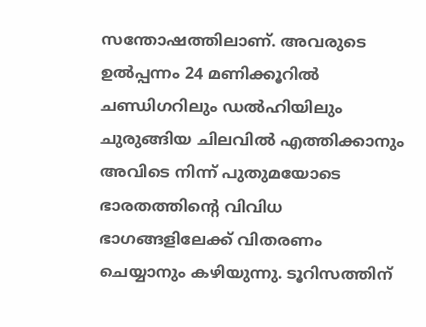സന്തോഷത്തിലാണ്. അവരുടെ ഉൽപ്പന്നം 24 മണിക്കൂറിൽ ചണ്ഡിഗറിലും ഡൽഹിയിലും ചുരുങ്ങിയ ചിലവിൽ എത്തിക്കാനും അവിടെ നിന്ന് പുതുമയോടെ ഭാരതത്തിന്റെ വിവിധ ഭാഗങ്ങളിലേക്ക് വിതരണം ചെയ്യാനും കഴിയുന്നു. ടൂറിസത്തിന്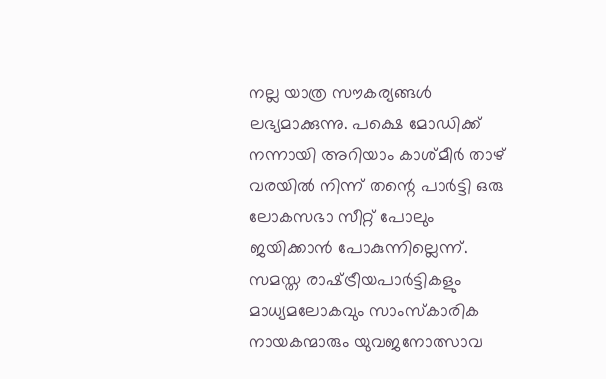നല്ല യാത്ര സൗകര്യങ്ങൾ ലഭ്യമാക്കുന്നു. പക്ഷെ മോഡിക്ക് നന്നായി അറിയാം കാശ്മീർ താഴ് വരയിൽ നിന്ന് തന്റെ പാർട്ടി ഒരു ലോകസഭാ സീറ്റ് പോലും ജയിക്കാൻ പോകുന്നില്ലെന്ന്. സമസ്ത രാഷ്‌ട്രീയപാർട്ടികളും മാധ്യമലോകവും സാംസ്‌കാരിക നായകന്മാരും യുവജനോത്സാവ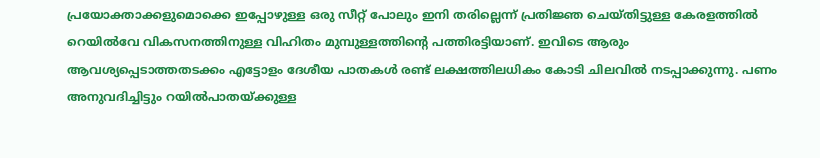പ്രയോക്താക്കളുമൊക്കെ ഇപ്പോഴുള്ള ഒരു സീറ്റ് പോലും ഇനി തരില്ലെന്ന് പ്രതിജ്ഞ ചെയ്തിട്ടുള്ള കേരളത്തിൽ റെയിൽവേ വികസനത്തിനുള്ള വിഹിതം മുമ്പുള്ളത്തിന്റെ പത്തിരട്ടിയാണ്. ഇവിടെ ആരും ആവശ്യപ്പെടാത്തതടക്കം എട്ടോളം ദേശീയ പാതകൾ രണ്ട് ലക്ഷത്തിലധികം കോടി ചിലവിൽ നടപ്പാക്കുന്നു. പണം അനുവദിച്ചിട്ടും റയിൽപാതയ്‌ക്കുള്ള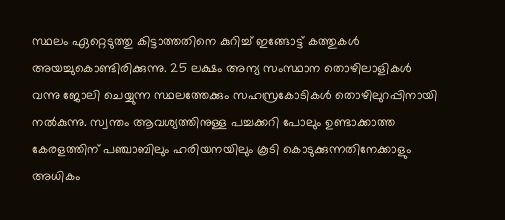സ്ഥലം ഏറ്റെടുത്തു കിട്ടാത്തതിനെ കുറിച്ച് ഇങ്ങോട്ട് കത്തുകൾ അയച്ചുകൊണ്ടിരിക്കുന്നു. 25 ലക്ഷം അന്യ സംസ്ഥാന തൊഴിലാളികൾ വന്നു ജോലി ചെയ്യുന്ന സ്ഥലത്തേക്കും സഹസ്രകോടികൾ തൊഴിലുറപ്പിനായി നൽകുന്നു. സ്വന്തം ആവശ്യത്തിനുള്ള പച്ചക്കറി പോലും ഉണ്ടാക്കാത്ത കേരളത്തിന്‌ പഞ്ചാബിലും ഹരിയനയിലും കൂടി കൊടുക്കുന്നതിനേക്കാളും അധികം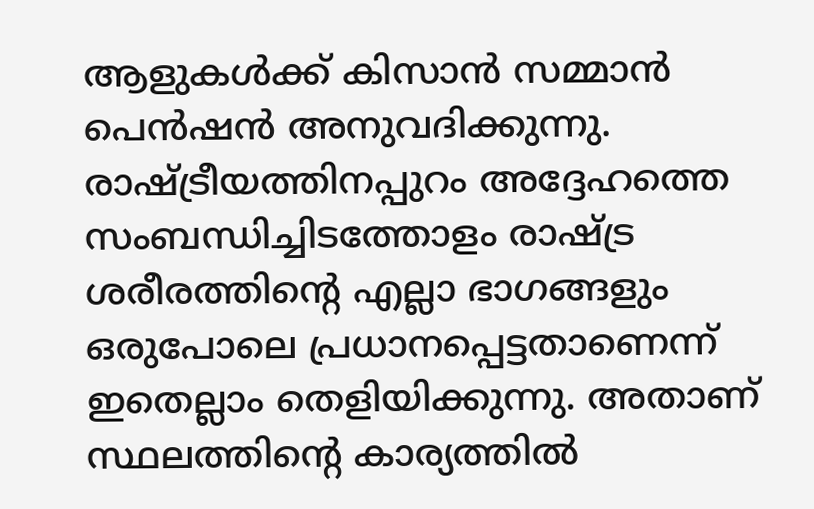ആളുകൾക്ക് കിസാൻ സമ്മാൻ പെൻഷൻ അനുവദിക്കുന്നു. രാഷ്‌ട്രീയത്തിനപ്പുറം അദ്ദേഹത്തെ സംബന്ധിച്ചിടത്തോളം രാഷ്‌ട്ര ശരീരത്തിന്റെ എല്ലാ ഭാഗങ്ങളും ഒരുപോലെ പ്രധാനപ്പെട്ടതാണെന്ന് ഇതെല്ലാം തെളിയിക്കുന്നു. അതാണ് സ്ഥലത്തിന്റെ കാര്യത്തിൽ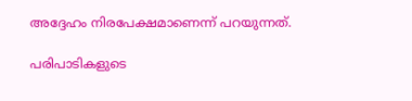അദ്ദേഹം നിരപേക്ഷമാണെന്ന് പറയുന്നത്.

പരിപാടികളുടെ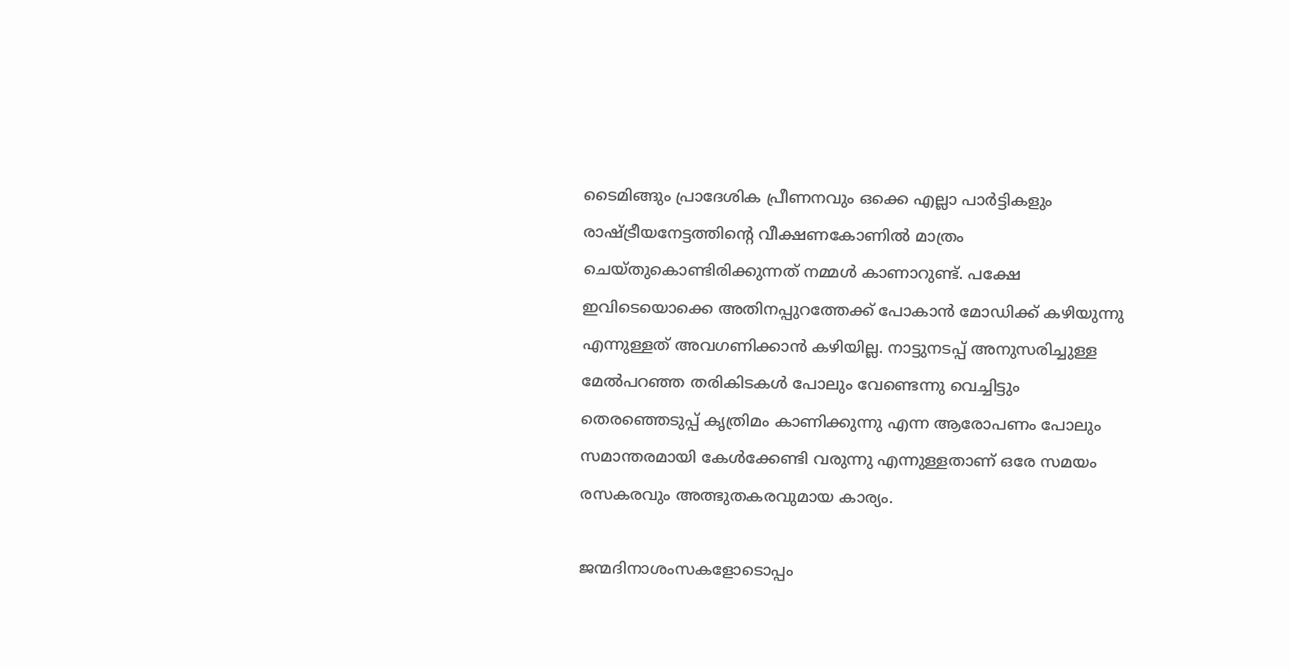ടൈമിങ്ങും പ്രാദേശിക പ്രീണനവും ഒക്കെ എല്ലാ പാർട്ടികളും രാഷ്‌ട്രീയനേട്ടത്തിന്റെ വീക്ഷണകോണിൽ മാത്രം ചെയ്തുകൊണ്ടിരിക്കുന്നത് നമ്മൾ കാണാറുണ്ട്. പക്ഷേ ഇവിടെയൊക്കെ അതിനപ്പുറത്തേക്ക് പോകാൻ മോഡിക്ക് കഴിയുന്നു എന്നുള്ളത് അവഗണിക്കാൻ കഴിയില്ല. നാട്ടുനടപ്പ് അനുസരിച്ചുള്ള മേൽപറഞ്ഞ തരികിടകൾ പോലും വേണ്ടെന്നു വെച്ചിട്ടും തെരഞ്ഞെടുപ്പ് കൃത്രിമം കാണിക്കുന്നു എന്ന ആരോപണം പോലും സമാന്തരമായി കേൾക്കേണ്ടി വരുന്നു എന്നുള്ളതാണ് ഒരേ സമയം രസകരവും അത്ഭുതകരവുമായ കാര്യം.

ജന്മദിനാശംസകളോടൊപ്പം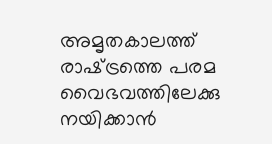അമൃതകാലത്ത് രാഷ്‌ട്രത്തെ പരമ വൈഭവത്തിലേക്കു നയിക്കാൻ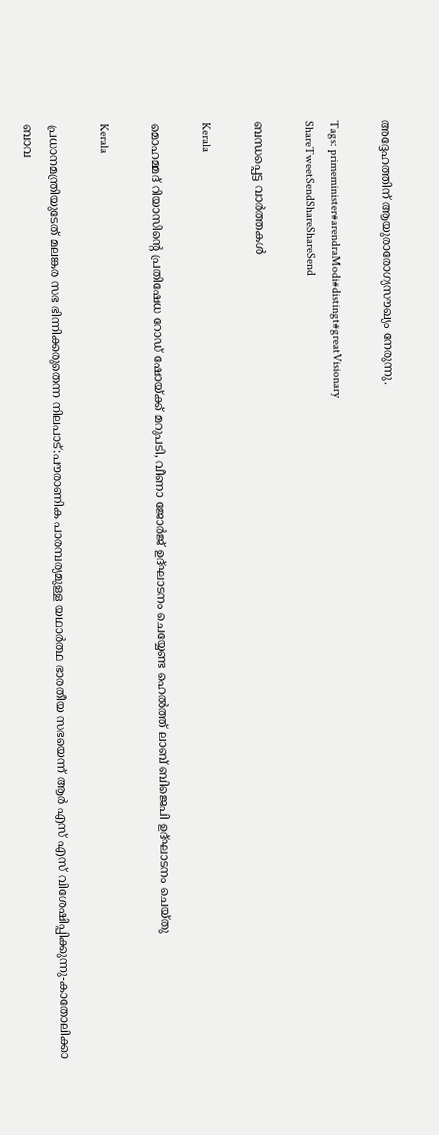അദ്ദേഹത്തിന് ആയുരാരോഗ്യസൗഖ്യം നേരുന്നു.

Tags: primeminister#arendraModi#distingt#greatVisionary
ShareTweetSendShareShareSend

ബന്ധപ്പെട്ട വാര്‍ത്തകള്‍

Kerala

മൊഹമ്മദ് റിയാസിന്റെ പ്രതിഷേധ റോഡ് ഷോയ്‌ക്ക് മറുപടി, വീണാ ജോര്‍ജ് ഉദ്ഘാടനം ചെയ്യേണ്ട ഹെല്‍ത്ത് ലാബ് ബിജെപി ഉദ്ഘാടനം ചെയ്തു

Kerala

പ്രധാനമന്ത്രിയുടേത് മലങ്കര സഭ ഭിന്നിക്കരുതെന്ന നിലപാട്:പൗരാണിക പാരമ്പര്യമുള്ള യഥാര്‍ത്ഥ ഭാരതീയ സഭയെന്ന് ആര്‍ എസ് എസ് വിശേഷിപ്പിക്കുന്നു-കാതോലിക്കാ ബാവ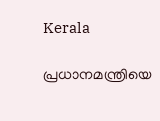Kerala

പ്രധാനമന്ത്രിയെ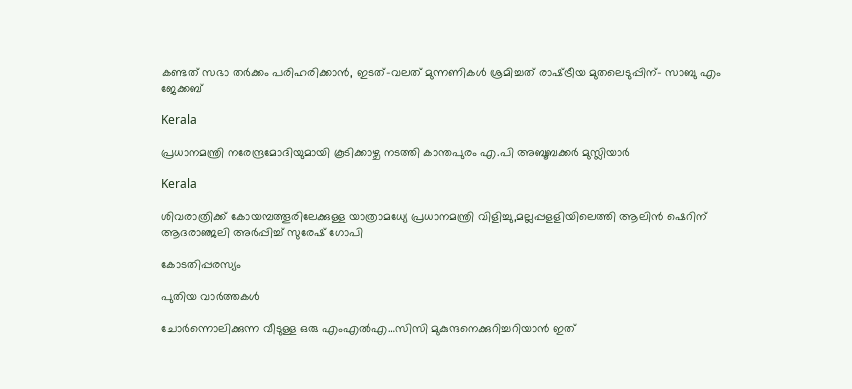കണ്ടത് സഭാ തര്‍ക്കം പരിഹരിക്കാന്‍, ഇടത്-വലത് മുന്നണികള്‍ ശ്രമിച്ചത് രാഷ്‌ട്രീയ മുതലെടുപ്പിന്- സാബു എം ജേക്കബ്

Kerala

പ്രധാനമന്ത്രി നരേന്ദ്രമോദിയുമായി കൂടിക്കാഴ്ച നടത്തി കാന്തപുരം എ.പി അബൂബക്കര്‍ മുസ്ലിയാര്‍

Kerala

ശിവരാത്രിക്ക് കോയമ്പത്തൂരിലേക്കുള്ള യാത്രാമധ്യേ പ്രധാനമന്ത്രി വിളിച്ചു,മല്ലപ്പളളിയിലെത്തി ആലിന്‍ ഷെറിന് ആദരാഞ്ജലി അര്‍പ്പിച്ച് സുരേഷ് ഗോപി

കോടതിപ്പരസ്യം

പുതിയ വാര്‍ത്തകള്‍

ചോര്‍ന്നൊലിക്കുന്ന വീടുള്ള ഒരു എംഎല്‍എ…സിസി മുകുന്ദനെക്കുറിച്ചറിയാന്‍ ഇത്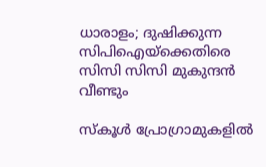ധാരാളം; ദുഷിക്കുന്ന സിപിഐയ്‌ക്കെതിരെ സിസി സിസി മുകുന്ദന്‍ വീണ്ടും

സ്കൂൾ പ്രോഗ്രാമുകളിൽ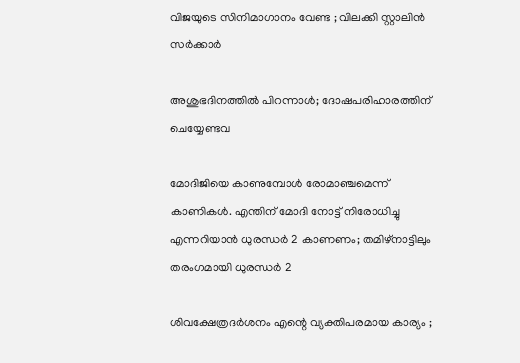വിജയുടെ സിനിമാഗാനം വേണ്ട ; വിലക്കി സ്റ്റാലിൻ സർക്കാർ

അശുഭദിനത്തിൽ പിറന്നാൾ; ദോഷപരിഹാരത്തിന് ചെയ്യേണ്ടവ

മോദിജിയെ കാണുമ്പോള്‍ രോമാഞ്ചമെന്ന് കാണികള്‍. എന്തിന് മോദി നോട്ട് നിരോധിച്ചു എന്നറിയാന്‍ ധുരന്ധര്‍ 2 കാണണം; തമിഴ്നാട്ടിലും തരംഗമായി ധുരന്ധര്‍ 2

ശിവക്ഷേത്രദർശനം എന്റെ വ്യക്തിപരമായ കാര്യം ;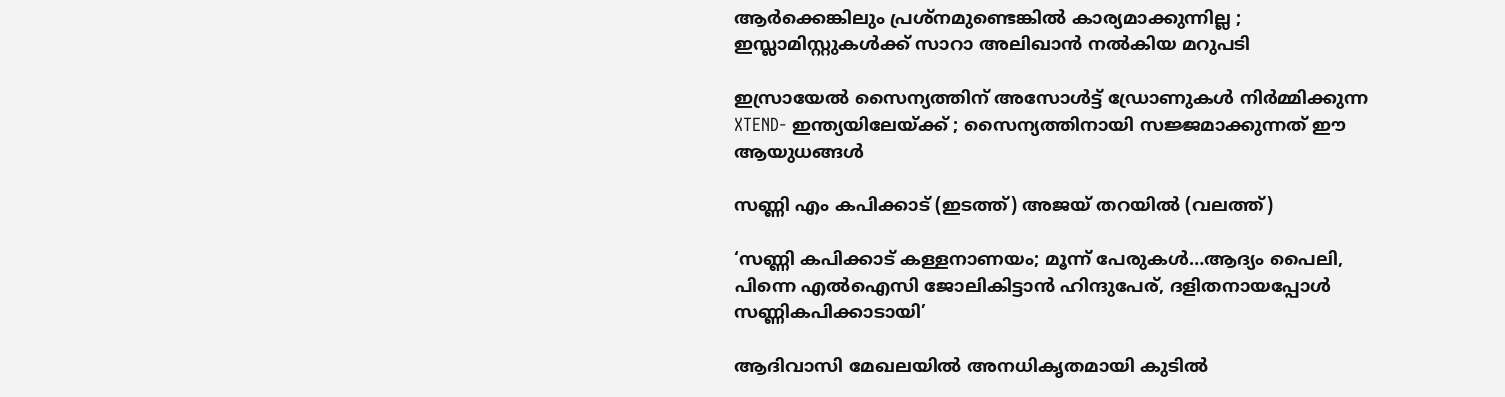ആർക്കെങ്കിലും പ്രശ്‌നമുണ്ടെങ്കിൽ കാര്യമാക്കുന്നില്ല ; ഇസ്ലാമിസ്റ്റുകൾക്ക് സാറാ അലിഖാൻ നൽകിയ മറുപടി

ഇസ്രായേൽ സൈന്യത്തിന് അസോൾട്ട് ഡ്രോണുകൾ നിർമ്മിക്കുന്ന XTEND- ഇന്ത്യയിലേയ്‌ക്ക് ; സൈന്യത്തിനായി സജ്ജമാക്കുന്നത് ഈ ആയുധങ്ങൾ

സണ്ണി എം കപിക്കാട് (ഇടത്ത്) അജയ് തറയില്‍ (വലത്ത്)

‘സണ്ണി കപിക്കാട് കള്ളനാണയം; മൂന്ന് പേരുകള്‍…ആദ്യം പൈലി, പിന്നെ എല്‍ഐസി ജോലികിട്ടാന്‍ ഹിന്ദുപേര്, ദളിതനായപ്പോള്‍ സണ്ണികപിക്കാടായി’

ആദിവാസി മേഖലയിൽ അനധികൃതമായി കുടിൽ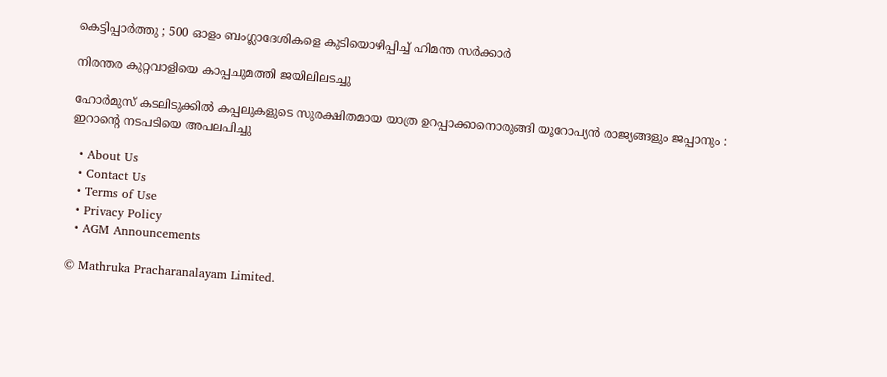കെട്ടിപ്പാർത്തു ; 500 ഓളം ബംഗ്ലാദേശികളെ കുടിയൊഴിപ്പിച്ച് ഹിമന്ത സർക്കാർ

നിരന്തര കുറ്റവാളിയെ കാപ്പചുമത്തി ജയിലിലടച്ചു

ഹോർമുസ് കടലിടുക്കിൽ കപ്പലുകളുടെ സുരക്ഷിതമായ യാത്ര ഉറപ്പാക്കാനൊരുങ്ങി യൂറോപ്യൻ രാജ്യങ്ങളും ജപ്പാനും : ഇറാന്റെ നടപടിയെ അപലപിച്ചു

  • About Us
  • Contact Us
  • Terms of Use
  • Privacy Policy
  • AGM Announcements

© Mathruka Pracharanalayam Limited.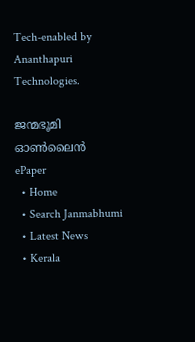Tech-enabled by Ananthapuri Technologies.

ജന്മഭൂമി ഓണ്‍ലൈന്‍
ePaper
  • Home
  • Search Janmabhumi
  • Latest News
  • Kerala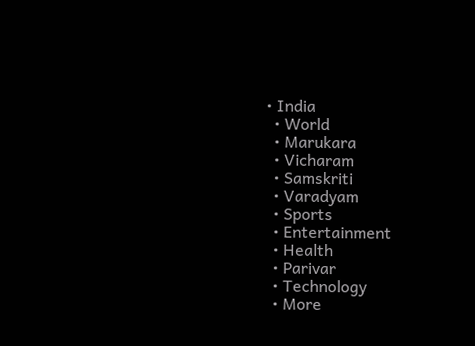• India
  • World
  • Marukara
  • Vicharam
  • Samskriti
  • Varadyam
  • Sports
  • Entertainment
  • Health
  • Parivar
  • Technology
  • More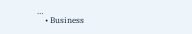…
    • Business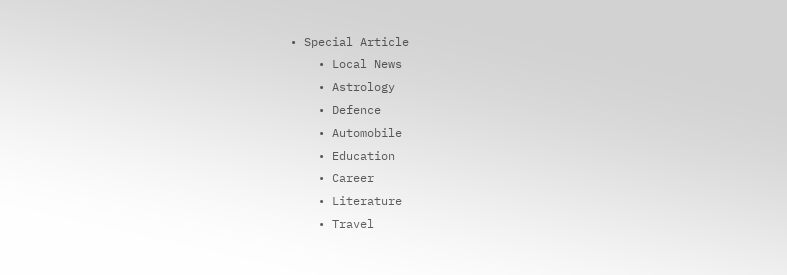• Special Article
    • Local News
    • Astrology
    • Defence
    • Automobile
    • Education
    • Career
    • Literature
    • Travel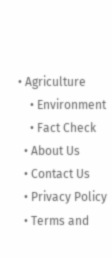• Agriculture
    • Environment
    • Fact Check
  • About Us
  • Contact Us
  • Privacy Policy
  • Terms and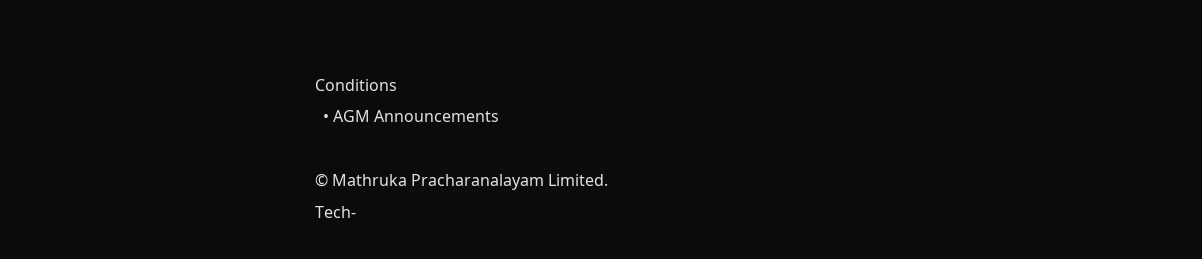Conditions
  • AGM Announcements

© Mathruka Pracharanalayam Limited.
Tech-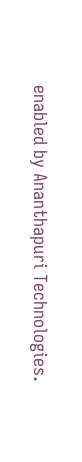enabled by Ananthapuri Technologies.